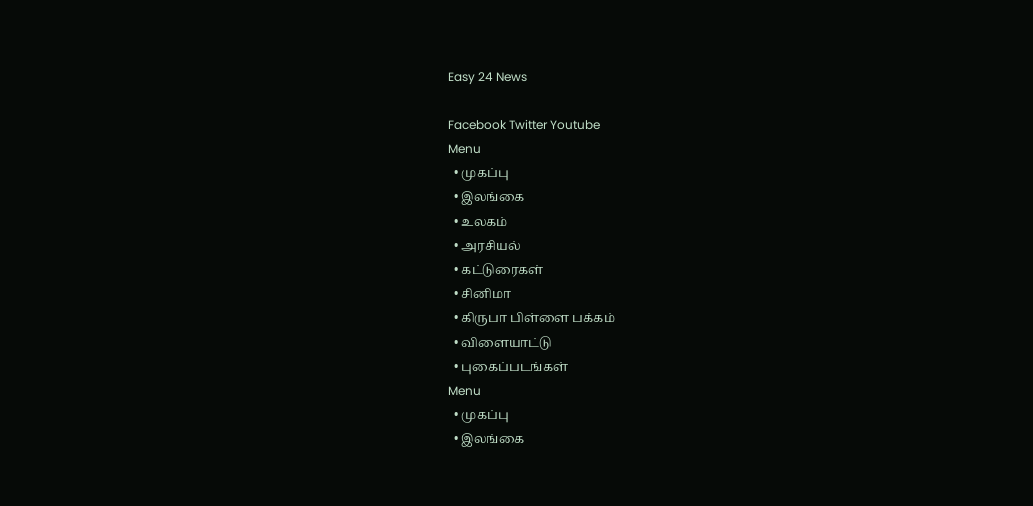Easy 24 News

Facebook Twitter Youtube
Menu
  • முகப்பு
  • இலங்கை
  • உலகம்
  • அரசியல்
  • கட்டுரைகள்
  • சினிமா
  • கிருபா பிள்ளை பக்கம்
  • விளையாட்டு
  • புகைப்படங்கள்
Menu
  • முகப்பு
  • இலங்கை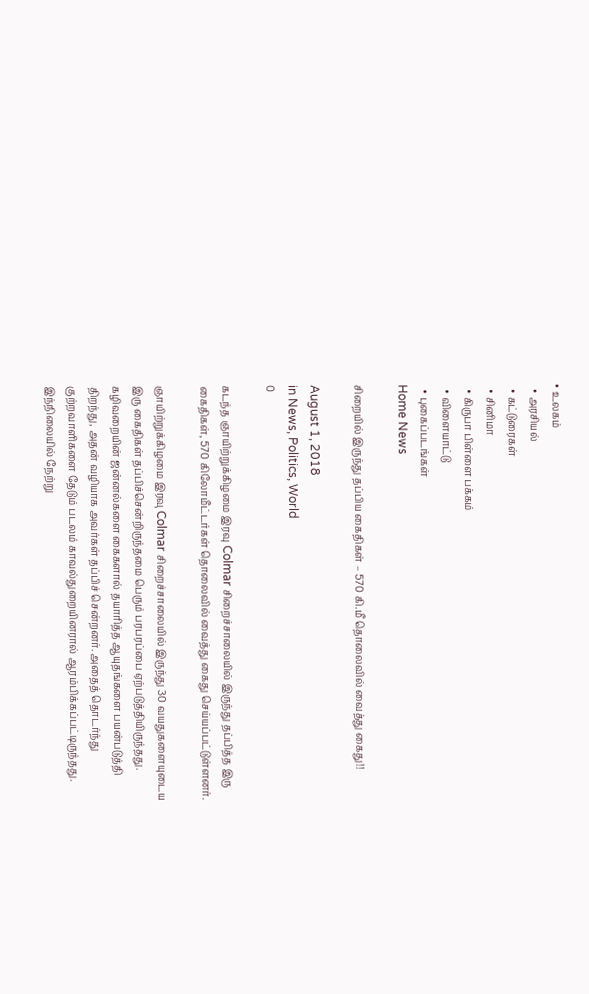• உலகம்
  • அரசியல்
  • கட்டுரைகள்
  • சினிமா
  • கிருபா பிள்ளை பக்கம்
  • விளையாட்டு
  • புகைப்படங்கள்
Home News

சிறையில் இருந்து தப்பிய கைதிகள் – 570 கி.மீ தொலைவில் வைத்து கைது!!

August 1, 2018
in News, Politics, World
0

கடந்த ஞாயிற்றுக்கிழமை இரவு Colmar சிறைச்சாலையில் இருந்து தப்பித்த இரு கைதிகள், 570 கிலோமீட்டர்கள் தொலைவில் வைத்து கைது செய்யப்பட்டுள்ளனர்.

ஞாயிற்றுக்கிழமை இரவு Colmar சிறைச்சாலையில் இருந்து 30 வயதுகளையுடைய இரு கைதிகள் தப்பிச்சென்றிருந்தமை பெரும் பரபரப்பை ஏற்படுத்தியிருந்தது. கழிவறையின் ஜன்னல்களை கைகளால் தயாரித்த ஆயுதங்களை பயன்படுத்தி திறந்து, அதன் வழியாக அவர்கள் தப்பிச் சென்றனர். அதைத் தொடர்ந்து குற்றவாளிகளை தேடும் படலம் காவல்துறையினரால் ஆரம்பிக்கப்பட்டிருந்தது. இந்நிலையில் நேற்று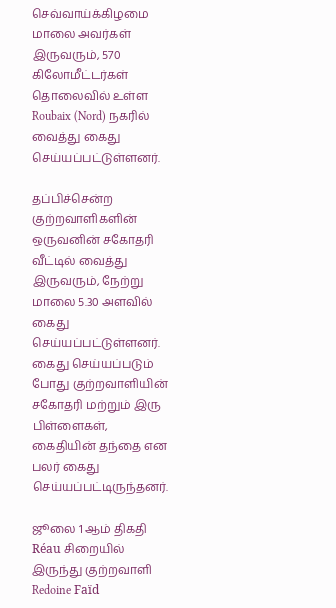செவ்வாய்க்கிழமை மாலை அவர்கள் இருவரும், 570 கிலோமீட்டர்கள் தொலைவில் உள்ள Roubaix (Nord) நகரில் வைத்து கைது செய்யப்பட்டுள்ளனர்.

தப்பிச்சென்ற குற்றவாளிகளின் ஒருவனின் சகோதரி வீட்டில் வைத்து இருவரும், நேற்று மாலை 5.30 அளவில் கைது செய்யப்பட்டுள்ளனர். கைது செய்யப்படும் போது குற்றவாளியின் சகோதரி மற்றும் இரு பிள்ளைகள், கைதியின் தந்தை என பலர் கைது செய்யப்பட்டிருந்தனர்.

ஜூலை 1 ஆம் திகதி Réau சிறையில் இருந்து குற்றவாளி Redoine Faïd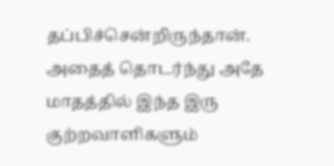தப்பிச்சென்றிருந்தான். அதைத் தொடர்ந்து அதே மாதத்தில் இந்த இரு குற்றவாளிகளும்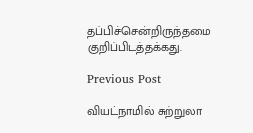தப்பிச்சென்றிருந்தமை குறிப்பிடத்தக்கது.

Previous Post

வியட்நாமில் சுற்றுலா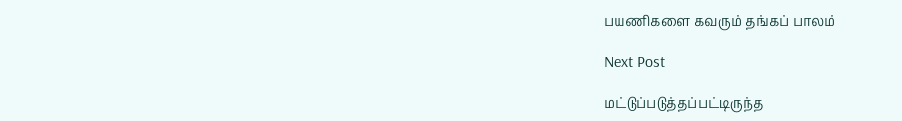பயணிகளை கவரும் தங்கப் பாலம்

Next Post

மட்டுப்படுத்தப்பட்டிருந்த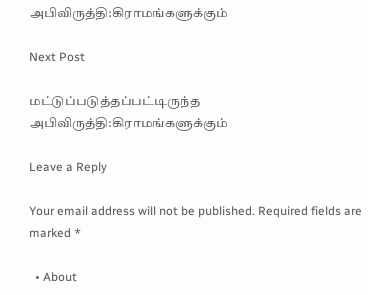அபிவிருத்தி:கிராமங்களுக்கும்

Next Post

மட்டுப்படுத்தப்பட்டிருந்த அபிவிருத்தி:கிராமங்களுக்கும்

Leave a Reply

Your email address will not be published. Required fields are marked *

  • About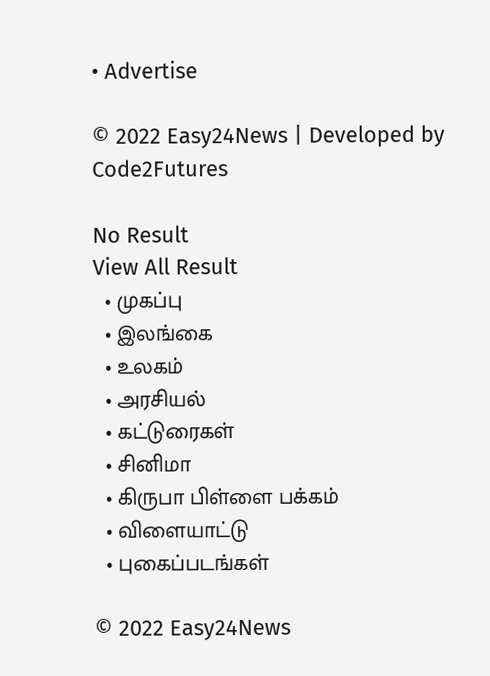• Advertise

© 2022 Easy24News | Developed by Code2Futures

No Result
View All Result
  • முகப்பு
  • இலங்கை
  • உலகம்
  • அரசியல்
  • கட்டுரைகள்
  • சினிமா
  • கிருபா பிள்ளை பக்கம்
  • விளையாட்டு
  • புகைப்படங்கள்

© 2022 Easy24News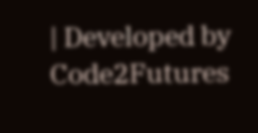| Developed by Code2Futures